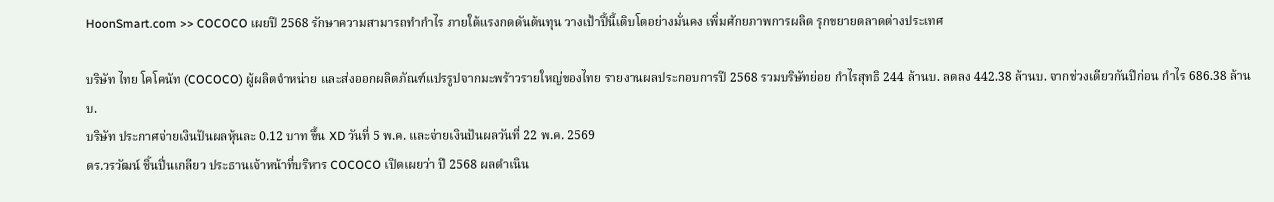HoonSmart.com >> COCOCO เผยปี 2568 รักษาความสามารถทำกำไร ภายใต้แรงกดดันต้นทุน วางเป้าปี้นี้เติบโตอย่างมั่นคง เพิ่มศักยภาพการผลิต รุกขยายตลาดต่างประเทศ

บริษัท ไทย โคโคนัท (COCOCO) ผู้ผลิตจำหน่าย และส่งออกผลิตภัณฑ์แปรรูปจากมะพร้าวรายใหญ่ของไทย รายงานผลประกอบการปี 2568 รวมบริษัทย่อย กำไรสุทธิ 244 ล้านบ. ลดลง 442.38 ล้านบ. จากช่วงเดียวกันปีก่อน กำไร 686.38 ล้านบ.
บริษัท ประกาศจ่ายเงินปันผลหุ้นละ 0.12 บาท ขึ้น XD วันที่ 5 พ.ค. และจ่ายเงินปันผลวันที่ 22 พ.ค. 2569
ดร.วรวัฒน์ ชิ้นปิ่นเกลียว ประธานเจ้าหน้าที่บริหาร COCOCO เปิดเผยว่า ปี 2568 ผลดำเนิน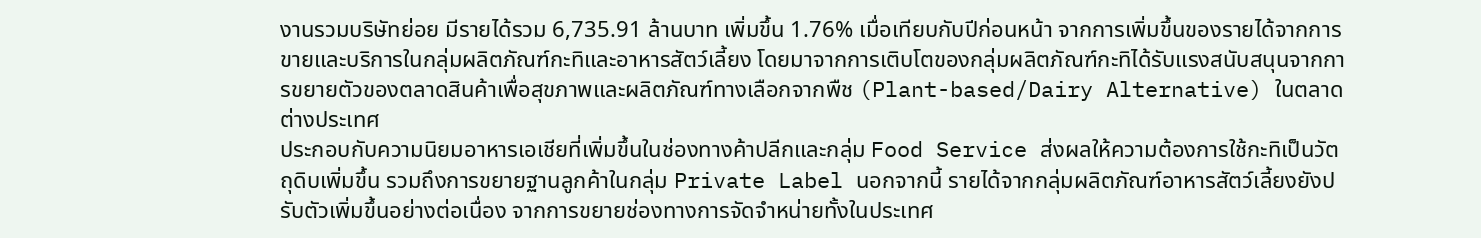งานรวมบริษัทย่อย มีรายได้รวม 6,735.91 ล้านบาท เพิ่มขึ้น 1.76% เมื่อเทียบกับปีก่อนหน้า จากการเพิ่มขึ้นของรายได้จากการขายและบริการในกลุ่มผลิตภัณฑ์กะทิและอาหารสัตว์เลี้ยง โดยมาจากการเติบโตของกลุ่มผลิตภัณฑ์กะทิได้รับแรงสนับสนุนจากการขยายตัวของตลาดสินค้าเพื่อสุขภาพและผลิตภัณฑ์ทางเลือกจากพืช (Plant-based/Dairy Alternative) ในตลาดต่างประเทศ
ประกอบกับความนิยมอาหารเอเชียที่เพิ่มขึ้นในช่องทางค้าปลีกและกลุ่ม Food Service ส่งผลให้ความต้องการใช้กะทิเป็นวัตถุดิบเพิ่มขึ้น รวมถึงการขยายฐานลูกค้าในกลุ่ม Private Label นอกจากนี้ รายได้จากกลุ่มผลิตภัณฑ์อาหารสัตว์เลี้ยงยังปรับตัวเพิ่มขึ้นอย่างต่อเนื่อง จากการขยายช่องทางการจัดจำหน่ายทั้งในประเทศ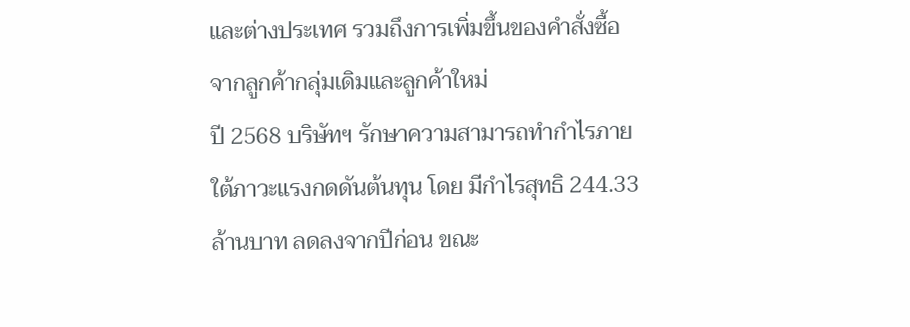และต่างประเทศ รวมถึงการเพิ่มขึ้นของคำสั่งซื้อจากลูกค้ากลุ่มเดิมและลูกค้าใหม่
ปี 2568 บริษัทฯ รักษาความสามารถทำกำไรภายใต้ภาวะแรงกดดันต้นทุน โดย มีกำไรสุทธิ 244.33 ล้านบาท ลดลงจากปีก่อน ขณะ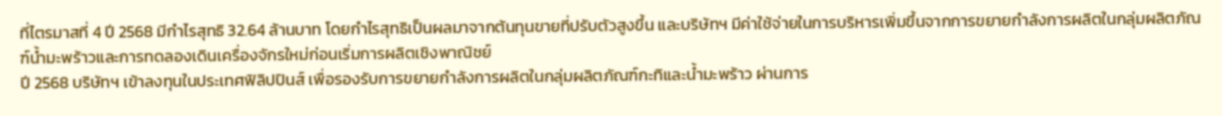ที่ไตรมาสที่ 4 ปี 2568 มีกำไรสุทธิ 32.64 ล้านบาท โดยกำไรสุทธิเป็นผลมาจากต้นทุนขายที่ปรับตัวสูงขึ้น และบริษัทฯ มีค่าใช้จ่ายในการบริหารเพิ่มขึ้นจากการขยายกำลังการผลิตในกลุ่มผลิตภัณฑ์น้ำมะพร้าวและการทดลองเดินเครื่องจักรใหม่ก่อนเริ่มการผลิตเชิงพาณิชย์
ปี 2568 บริษัทฯ เข้าลงทุนในประเทศฟิลิปปินส์ เพื่อรองรับการขยายกำลังการผลิตในกลุ่มผลิตภัณฑ์กะทิและน้ำมะพร้าว ผ่านการ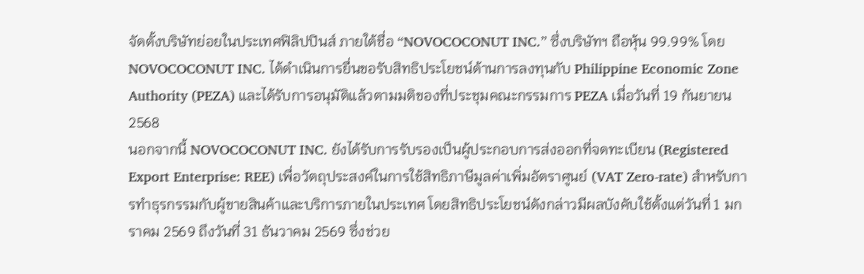จัดตั้งบริษัทย่อยในประเทศฟิลิปปินส์ ภายใต้ชื่อ “NOVOCOCONUT INC.” ซึ่งบริษัทฯ ถือหุ้น 99.99% โดย NOVOCOCONUT INC. ได้ดำเนินการยื่นขอรับสิทธิประโยชน์ด้านการลงทุนกับ Philippine Economic Zone Authority (PEZA) และได้รับการอนุมัติแล้วตามมติของที่ประชุมคณะกรรมการ PEZA เมื่อวันที่ 19 กันยายน 2568
นอกจากนี้ NOVOCOCONUT INC. ยังได้รับการรับรองเป็นผู้ประกอบการส่งออกที่จดทะเบียน (Registered Export Enterprise: REE) เพื่อวัตถุประสงค์ในการใช้สิทธิภาษีมูลค่าเพิ่มอัตราศูนย์ (VAT Zero-rate) สำหรับการทำธุรกรรมกับผู้ขายสินค้าและบริการภายในประเทศ โดยสิทธิประโยชน์ดังกล่าวมีผลบังคับใช้ตั้งแต่วันที่ 1 มกราคม 2569 ถึงวันที่ 31 ธันวาคม 2569 ซึ่งช่วย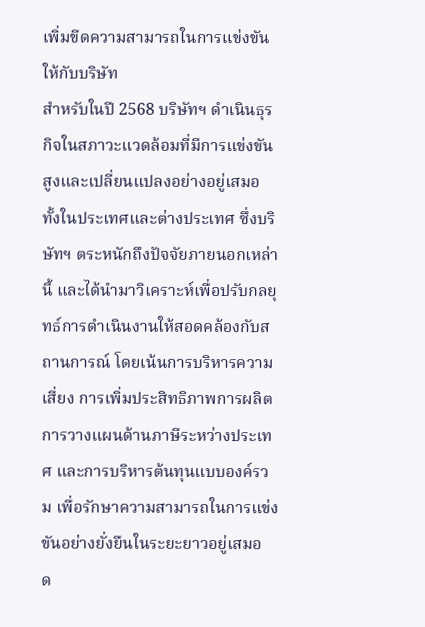เพิ่มขีดความสามารถในการแข่งขันให้กับบริษัท
สำหรับในปี 2568 บริษัทฯ ดำเนินธุรกิจในสภาวะแวดล้อมที่มีการแข่งขันสูงและเปลี่ยนแปลงอย่างอยู่เสมอ ทั้งในประเทศและต่างประเทศ ซึ่งบริษัทฯ ตระหนักถึงปัจจัยภายนอกเหล่านี้ และได้นำมาวิเคราะห์เพื่อปรับกลยุทธ์การดำเนินงานให้สอดคล้องกับสถานการณ์ โดยเน้นการบริหารความเสี่ยง การเพิ่มประสิทธิภาพการผลิต การวางแผนด้านภาษีระหว่างประเทศ และการบริหารต้นทุนแบบองค์รวม เพื่อรักษาความสามารถในการแข่งขันอย่างยั่งยืนในระยะยาวอยู่เสมอ
ด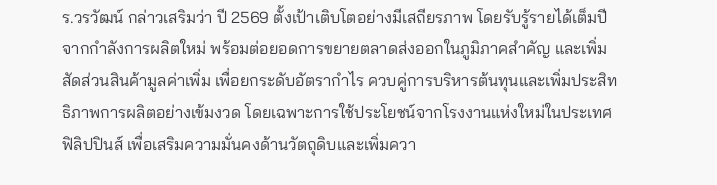ร.วรวัฒน์ กล่าวเสริมว่า ปี 2569 ตั้งเป้าเติบโตอย่างมีเสถียรภาพ โดยรับรู้รายได้เต็มปีจากกำลังการผลิตใหม่ พร้อมต่อยอดการขยายตลาดส่งออกในภูมิภาคสำคัญ และเพิ่มสัดส่วนสินค้ามูลค่าเพิ่ม เพื่อยกระดับอัตรากำไร ควบคู่การบริหารต้นทุนและเพิ่มประสิทธิภาพการผลิตอย่างเข้มงวด โดยเฉพาะการใช้ประโยชน์จากโรงงานแห่งใหม่ในประเทศฟิลิปปินส์ เพื่อเสริมความมั่นคงด้านวัตถุดิบและเพิ่มควา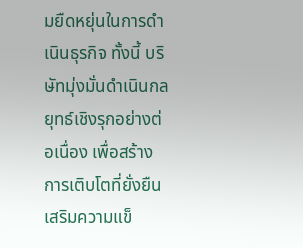มยืดหยุ่นในการดำเนินธุรกิจ ทั้งนี้ บริษัทมุ่งมั่นดำเนินกลยุทธ์เชิงรุกอย่างต่อเนื่อง เพื่อสร้างการเติบโตที่ยั่งยืน เสริมความแข็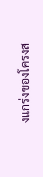งแกร่งของโครงส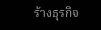ร้างธุรกิจ